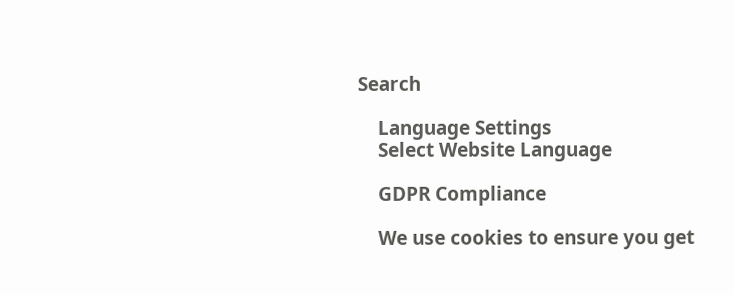Search

    Language Settings
    Select Website Language

    GDPR Compliance

    We use cookies to ensure you get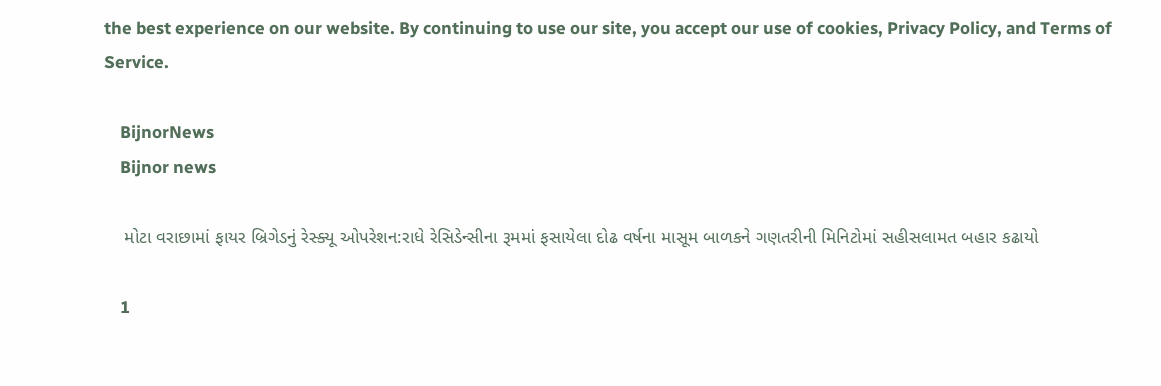the best experience on our website. By continuing to use our site, you accept our use of cookies, Privacy Policy, and Terms of Service.

    BijnorNews
    Bijnor news

    મોટા વરાછામાં ફાયર બ્રિગેડનું રેસ્ક્યૂ ઓપરેશન:રાધે રેસિડેન્સીના રૂમમાં ફસાયેલા દોઢ વર્ષના માસૂમ બાળકને ગણતરીની મિનિટોમાં સહીસલામત બહાર કઢાયો

    1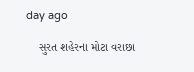day ago

    સુરત શહેરના મોટા વરાછા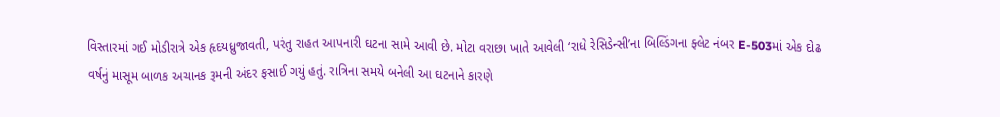વિસ્તારમાં ગઈ મોડીરાત્રે એક હૃદયધ્રુજાવતી, પરંતુ રાહત આપનારી ઘટના સામે આવી છે. મોટા વરાછા ખાતે આવેલી ‘રાધે રેસિડેન્સી’ના બિલ્ડિંગના ફ્લેટ નંબર E-503માં એક દોઢ વર્ષનું માસૂમ બાળક અચાનક રૂમની અંદર ફસાઈ ગયું હતું. રાત્રિના સમયે બનેલી આ ઘટનાને કારણે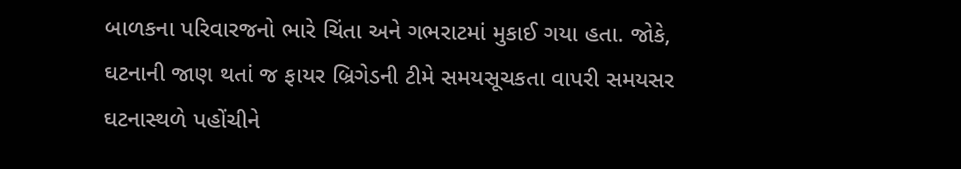બાળકના પરિવારજનો ભારે ચિંતા અને ગભરાટમાં મુકાઈ ગયા હતા. જોકે, ઘટનાની જાણ થતાં જ ફાયર બ્રિગેડની ટીમે સમયસૂચકતા વાપરી સમયસર ઘટનાસ્થળે પહોંચીને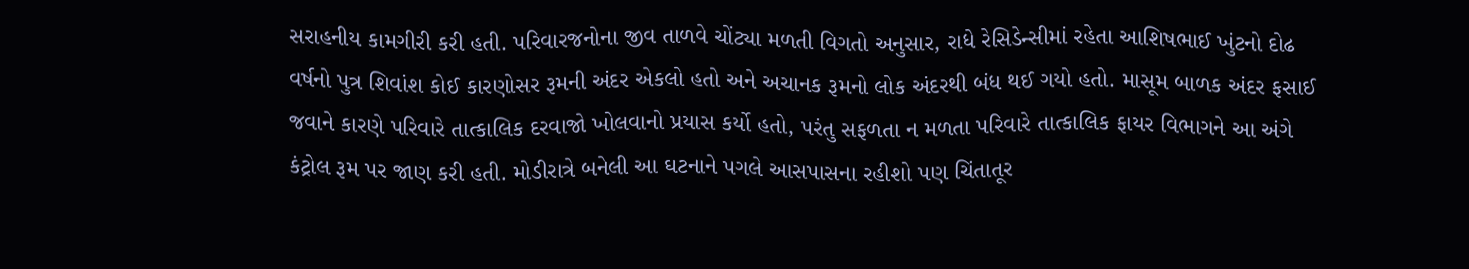સરાહનીય કામગીરી કરી હતી. પરિવારજનોના જીવ તાળવે ચોંટ્યા મળતી વિગતો અનુસાર, રાધે રેસિડેન્સીમાં રહેતા આશિષભાઈ ખુંટનો દોઢ વર્ષનો પુત્ર શિવાંશ કોઈ કારણોસર રૂમની અંદર એકલો હતો અને અચાનક રૂમનો લોક અંદરથી બંધ થઈ ગયો હતો. માસૂમ બાળક અંદર ફસાઈ જવાને કારણે પરિવારે તાત્કાલિક દરવાજો ખોલવાનો પ્રયાસ કર્યો હતો, પરંતુ સફળતા ન મળતા પરિવારે તાત્કાલિક ફાયર વિભાગને આ અંગે કંટ્રોલ રૂમ પર જાણ કરી હતી. મોડીરાત્રે બનેલી આ ઘટનાને પગલે આસપાસના રહીશો પણ ચિંતાતૂર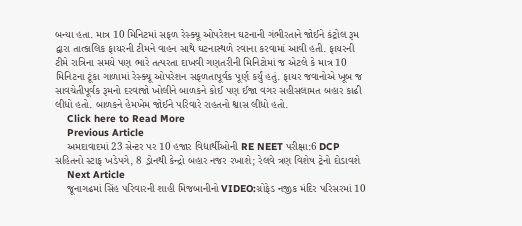બન્યા હતા. માત્ર 10 મિનિટમાં સફળ રેસ્ક્યૂ ઓપરેશન ઘટનાની ગંભીરતાને જોઈને કંટ્રોલ રૂમ દ્વારા તાત્કાલિક ફાયરની ટીમને વાહન સાથે ઘટનાસ્થળે રવાના કરવામાં આવી હતી. ફાયરની ટીમે રાત્રિના સમયે પણ ભારે તત્પરતા દાખવી ગણતરીની મિનિટોમાં જ એટલે કે માત્ર 10 મિનિટના ટૂંકા ગાળામાં રેસ્ક્યૂ ઓપરેશન સફળતાપૂર્વક પૂર્ણ કર્યું હતું. ફાયર જવાનોએ ખૂબ જ સાવચેતીપૂર્વક રૂમનો દરવાજો ખોલીને બાળકને કોઈ પણ ઈજા વગર સહીસલામત બહાર કાઢી લીધો હતો. બાળકને હેમખેમ જોઈને પરિવારે રાહતનો શ્વાસ લીધો હતો.
    Click here to Read More
    Previous Article
    અમદાવાદમાં 23 સેન્ટર પર 10 હજાર વિદ્યાર્થીઓની RE NEET પરીક્ષા:6 DCP સહિતનો સ્ટાફ ખડેપગે, 8 ડ્રોનથી કેન્દ્રો બહાર નજર રખાશે; રેલવે ત્રણ વિશેષ ટ્રેનો દોડાવશે
    Next Article
    જૂનાગઢમાં સિંહ પરિવારની શાહી મિજબાનીનો VIDEO:ગ્રોફેડ નજીક મંદિર પરિસરમાં 10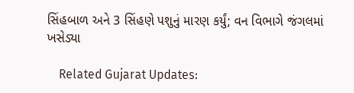સિંહબાળ અને 3 સિંહણે પશુનું મારણ કર્યું; વન વિભાગે જંગલમાં ખસેડ્યા

    Related Gujarat Updates: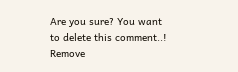Are you sure? You want to delete this comment..! Remove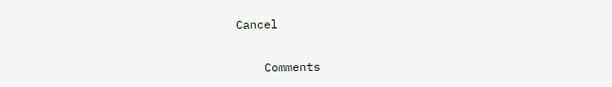Cancel

    Comments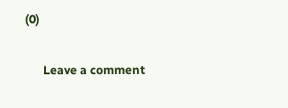(0)

      Leave a comment